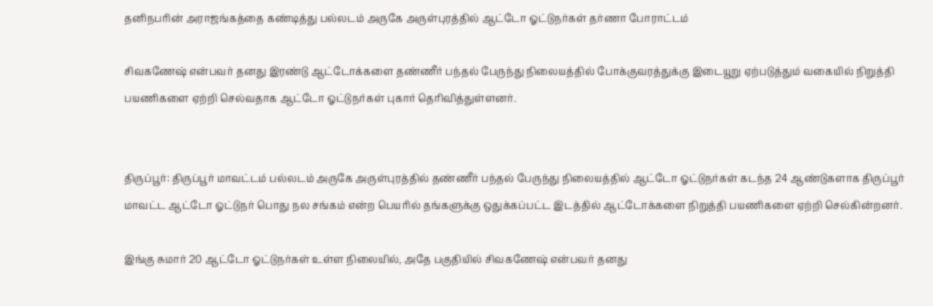தனிநபரின் அராஜங்கத்தை கண்டித்து பல்லடம் அருகே அருள்புரத்தில் ஆட்டோ ஓட்டுநர்கள் தர்ணா போராட்டம்

சிவகணேஷ் என்பவர் தனது இரண்டு ஆட்டோக்களை தண்ணீர் பந்தல் பேருந்து நிலையத்தில் போக்குவரத்துக்கு இடையூறு ஏற்படுத்தும் வகையில் நிறுத்தி பயணிகளை ஏற்றி செல்வதாக ஆட்டோ ஓட்டுநர்கள் புகார் தெரிவித்துள்ளனர்.


திருப்பூர்: திருப்பூர் மாவட்டம் பல்லடம் அருகே அருள்புரத்தில் தண்ணீர் பந்தல் பேருந்து நிலையத்தில் ஆட்டோ ஓட்டுநர்கள் கடந்த 24 ஆண்டுகளாக திருப்பூர் மாவட்ட ஆட்டோ ஓட்டுநர் பொது நல சங்கம் என்ற பெயரில் தங்களுக்கு ஒதுக்கப்பட்ட இடத்தில் ஆட்டோக்களை நிறுத்தி பயணிகளை ஏற்றி செல்கின்றனர்.

இங்கு சுமார் 20 ஆட்டோ ஓட்டுநர்கள் உள்ள நிலையில், அதே பகுதியில் சிவகணேஷ் என்பவர் தனது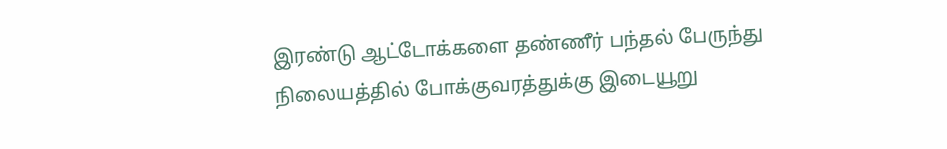இரண்டு ஆட்டோக்களை தண்ணீர் பந்தல் பேருந்து நிலையத்தில் போக்குவரத்துக்கு இடையூறு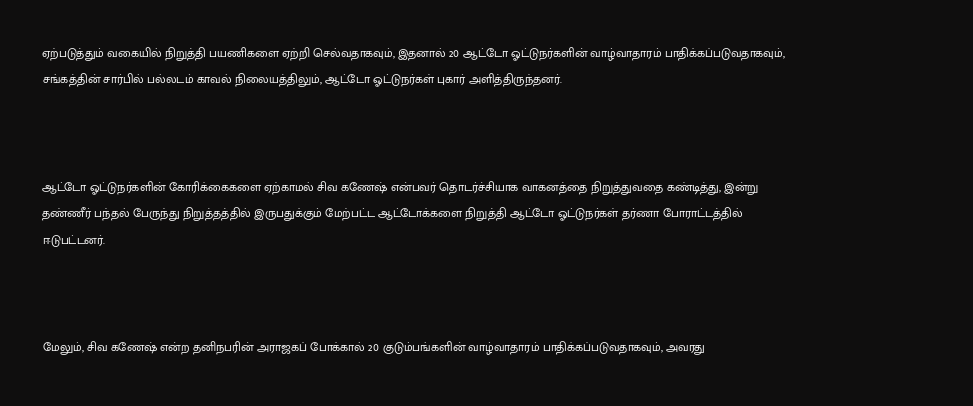ஏற்படுத்தும் வகையில் நிறுத்தி பயணிகளை ஏற்றி செல்வதாகவும், இதனால் 20 ஆட்டோ ஓட்டுநர்களின் வாழ்வாதாரம் பாதிக்கப்படுவதாகவும், சங்கத்தின் சார்பில் பல்லடம் காவல் நிலையத்திலும், ஆட்டோ ஓட்டுநர்கள் புகார் அளித்திருந்தனர்.



ஆட்டோ ஓட்டுநர்களின் கோரிக்கைகளை ஏற்காமல் சிவ கணேஷ் என்பவர் தொடர்ச்சியாக வாகனத்தை நிறுத்துவதை கண்டித்து, இன்று தண்ணீர் பந்தல் பேருந்து நிறுத்தத்தில் இருபதுக்கும் மேற்பட்ட ஆட்டோக்களை நிறுத்தி ஆட்டோ ஓட்டுநர்கள் தர்ணா போராட்டத்தில் ஈடுபட்டனர்.



மேலும், சிவ கணேஷ் என்ற தனிநபரின் அராஜகப் போக்கால் 20 குடும்பங்களின் வாழ்வாதாரம் பாதிக்கப்படுவதாகவும், அவரது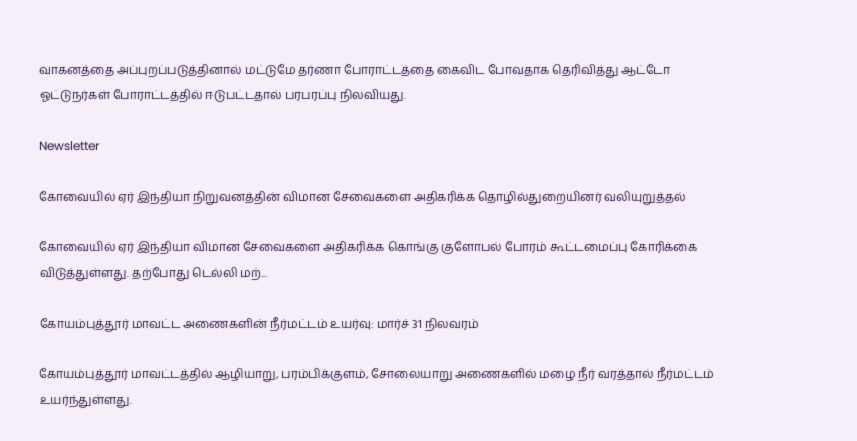வாகனத்தை அப்புறப்படுத்தினால் மட்டுமே தர்ணா போராட்டத்தை கைவிட போவதாக தெரிவித்து ஆட்டோ ஓட்டுநர்கள் போராட்டத்தில் ஈடுபட்டதால் பரபரப்பு நிலவியது.

Newsletter

கோவையில் ஏர் இந்தியா நிறுவனத்தின் விமான சேவைகளை அதிகரிக்க தொழில்துறையினர் வலியுறுத்தல்

கோவையில் ஏர் இந்தியா விமான சேவைகளை அதிகரிக்க கொங்கு குளோபல் போரம் கூட்டமைப்பு கோரிக்கை விடுத்துள்ளது. தற்போது டெல்லி மற்...

கோயம்புத்தூர் மாவட்ட அணைகளின் நீர்மட்டம் உயர்வு: மார்ச் 31 நிலவரம்

கோயம்புத்தூர் மாவட்டத்தில் ஆழியாறு, பரம்பிக்குளம், சோலையாறு அணைகளில் மழை நீர் வரத்தால் நீர்மட்டம் உயர்ந்துள்ளது.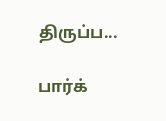திருப்ப...

பார்க்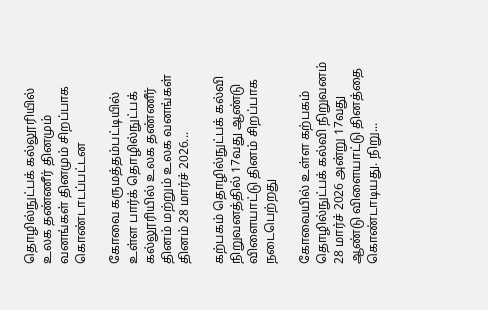தொழில்நுட்பக் கல்லூரியில் உலக தண்ணீர் தினமும் வனங்கள் தினமும் சிறப்பாக கொண்டாடப்பட்டன

கோவை கருமத்தம்பட்டியில் உள்ள பார்க் தொழில்நுட்பக் கல்லூரியில் உலக தண்ணீர் தினம் மற்றும் உலக வனங்கள் தினம் 28 மார்ச் 2026...

கற்பகம் தொழில்நுட்பக் கல்வி நிறுவனத்தில் 17வது ஆண்டு விளையாட்டு தினம் சிறப்பாக நடைபெற்றது

கோவையில் உள்ள கற்பகம் தொழில்நுட்பக் கல்வி நிறுவனம் 28 மார்ச் 2026 அன்று 17வது ஆண்டு விளையாட்டு தினத்தை கொண்டாடியது. நிறு...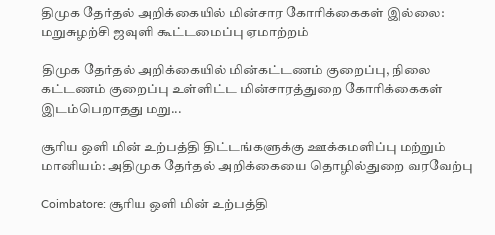திமுக தேர்தல் அறிக்கையில் மின்சார கோரிக்கைகள் இல்லை: மறுசுழற்சி ஜவுளி கூட்டமைப்பு ஏமாற்றம்

திமுக தேர்தல் அறிக்கையில் மின்கட்டணம் குறைப்பு, நிலை கட்டணம் குறைப்பு உள்ளிட்ட மின்சாரத்துறை கோரிக்கைகள் இடம்பெறாதது மறு...

சூரிய ஒளி மின் உற்பத்தி திட்டங்களுக்கு ஊக்கமளிப்பு மற்றும் மானியம்: அதிமுக தேர்தல் அறிக்கையை தொழில்துறை வரவேற்பு

Coimbatore: சூரிய ஒளி மின் உற்பத்தி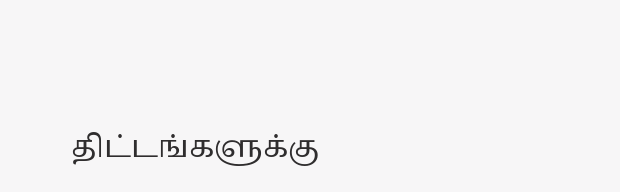திட்டங்களுக்கு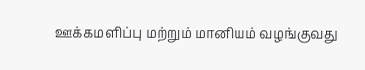ஊக்கமளிப்பு மற்றும் மானியம் வழங்குவது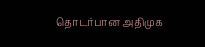தொடர்பான அதிமுக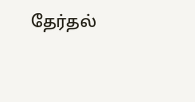தேர்தல்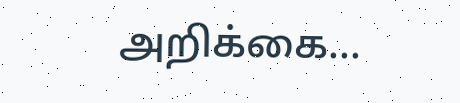அறிக்கை...